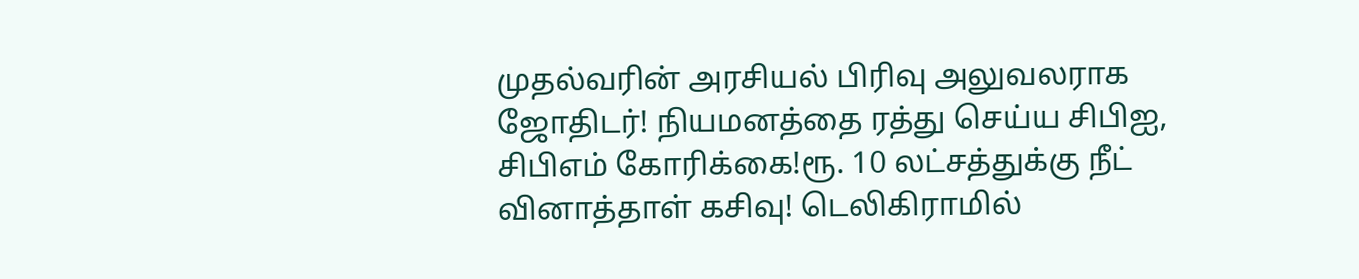முதல்வரின் அரசியல் பிரிவு அலுவலராக ஜோதிடர்! நியமனத்தை ரத்து செய்ய சிபிஐ, சிபிஎம் கோரிக்கை!ரூ. 10 லட்சத்துக்கு நீட் வினாத்தாள் கசிவு! டெலிகிராமில்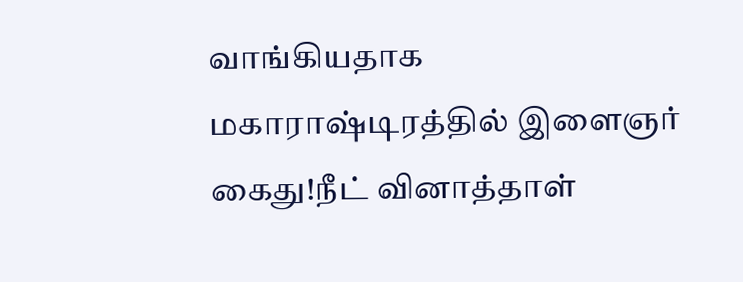வாங்கியதாக மகாராஷ்டிரத்தில் இளைஞர் கைது!நீட் வினாத்தாள்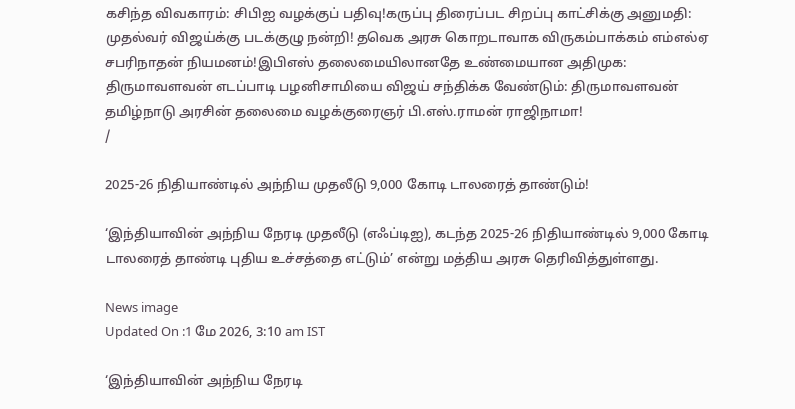கசிந்த விவகாரம்: சிபிஐ வழக்குப் பதிவு!கருப்பு திரைப்பட சிறப்பு காட்சிக்கு அனுமதி: முதல்வர் விஜய்க்கு படக்குழு நன்றி! தவெக அரசு கொறடாவாக விருகம்பாக்கம் எம்எல்ஏ சபரிநாதன் நியமனம்!இபிஎஸ் தலைமையிலானதே உண்மையான அதிமுக: திருமாவளவன் எடப்பாடி பழனிசாமியை விஜய் சந்திக்க வேண்டும்: திருமாவளவன் தமிழ்நாடு அரசின் தலைமை வழக்குரைஞர் பி.எஸ்.ராமன் ராஜிநாமா!
/

2025-26 நிதியாண்டில் அந்நிய முதலீடு 9,000 கோடி டாலரைத் தாண்டும்!

‘இந்தியாவின் அந்நிய நேரடி முதலீடு (எஃப்டிஐ), கடந்த 2025-26 நிதியாண்டில் 9,000 கோடி டாலரைத் தாண்டி புதிய உச்சத்தை எட்டும்’ என்று மத்திய அரசு தெரிவித்துள்ளது.

News image
Updated On :1 மே 2026, 3:10 am IST

‘இந்தியாவின் அந்நிய நேரடி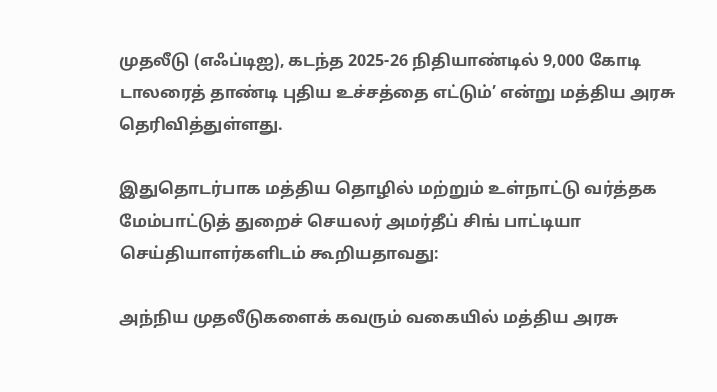முதலீடு (எஃப்டிஐ), கடந்த 2025-26 நிதியாண்டில் 9,000 கோடி டாலரைத் தாண்டி புதிய உச்சத்தை எட்டும்’ என்று மத்திய அரசு தெரிவித்துள்ளது.

இதுதொடர்பாக மத்திய தொழில் மற்றும் உள்நாட்டு வர்த்தக மேம்பாட்டுத் துறைச் செயலர் அமர்தீப் சிங் பாட்டியா செய்தியாளர்களிடம் கூறியதாவது:

அந்நிய முதலீடுகளைக் கவரும் வகையில் மத்திய அரசு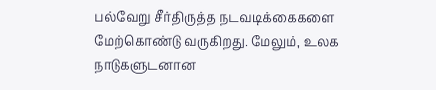பல்வேறு சீர்திருத்த நடவடிக்கைகளை மேற்கொண்டு வருகிறது. மேலும், உலக நாடுகளுடனான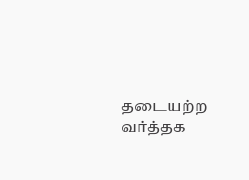தடையற்ற வர்த்தக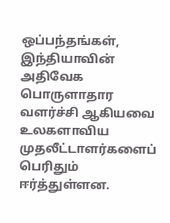ஒப்பந்தங்கள், இந்தியாவின் அதிவேக பொருளாதார வளர்ச்சி ஆகியவை உலகளாவிய முதலீட்டாளர்களைப் பெரிதும் ஈர்த்துள்ளன.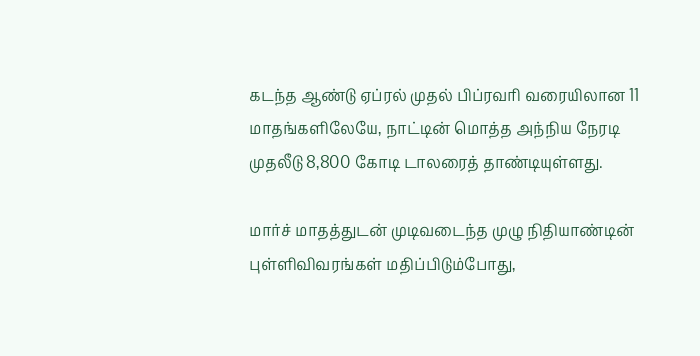கடந்த ஆண்டு ஏப்ரல் முதல் பிப்ரவரி வரையிலான 11 மாதங்களிலேயே, நாட்டின் மொத்த அந்நிய நேரடி முதலீடு 8,800 கோடி டாலரைத் தாண்டியுள்ளது.

மார்ச் மாதத்துடன் முடிவடைந்த முழு நிதியாண்டின் புள்ளிவிவரங்கள் மதிப்பிடும்போது,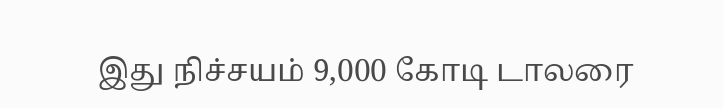இது நிச்சயம் 9,000 கோடி டாலரை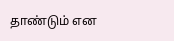தாண்டும் என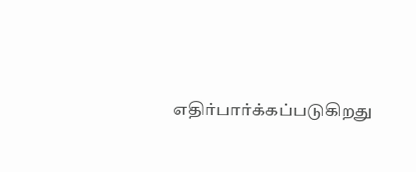எதிர்பார்க்கப்படுகிறது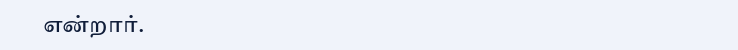என்றார்.